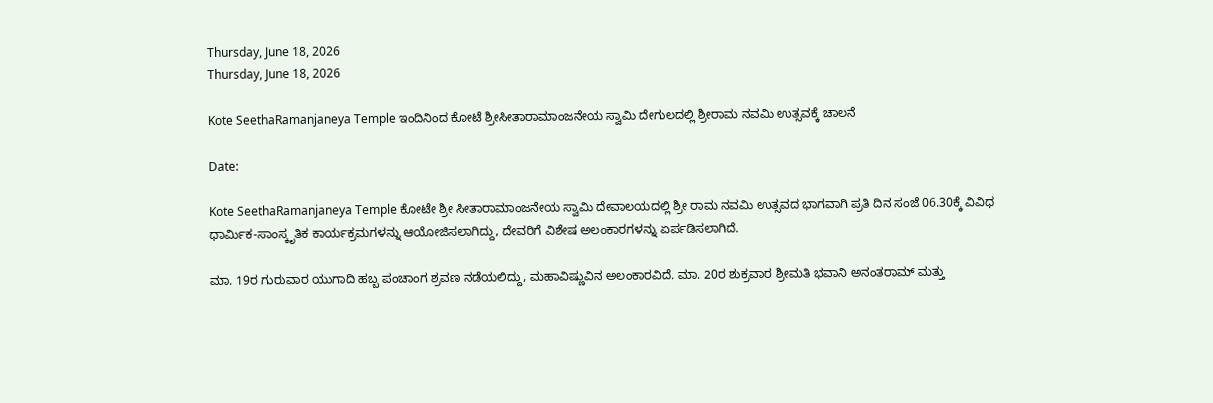Thursday, June 18, 2026
Thursday, June 18, 2026

Kote SeethaRamanjaneya Temple ಇಂದಿನಿಂದ ಕೋಟೆ ಶ್ರೀಸೀತಾರಾಮಾಂಜನೇಯ ಸ್ವಾಮಿ ದೇಗುಲದಲ್ಲಿ ಶ್ರೀರಾಮ ನವಮಿ ಉತ್ಸವಕ್ಕೆ ಚಾಲನೆ

Date:

Kote SeethaRamanjaneya Temple ಕೋಟೇ ಶ್ರೀ ಸೀತಾರಾಮಾಂಜನೇಯ ಸ್ವಾಮಿ ದೇವಾಲಯದಲ್ಲಿ ಶ್ರೀ ರಾಮ ನವಮಿ ಉತ್ಸವದ ಭಾಗವಾಗಿ ಪ್ರತಿ ದಿನ ಸಂಜೆ 06.30ಕ್ಕೆ ವಿವಿಧ ಧಾರ್ಮಿಕ-ಸಾಂಸ್ಕೃತಿಕ ಕಾರ್ಯಕ್ರಮಗಳನ್ನು ಆಯೋಜಿಸಲಾಗಿದ್ದು, ದೇವರಿಗೆ ವಿಶೇಷ ಅಲಂಕಾರಗಳನ್ನು ಏರ್ಪಡಿಸಲಾಗಿದೆ.

ಮಾ. 19ರ ಗುರುವಾರ ಯುಗಾದಿ ಹಬ್ಬ ಪಂಚಾಂಗ ಶ್ರವಣ ನಡೆಯಲಿದ್ದು, ಮಹಾವಿಷ್ಣುವಿನ ಅಲಂಕಾರವಿದೆ. ಮಾ. 20ರ ಶುಕ್ರವಾರ ಶ್ರೀಮತಿ ಭವಾನಿ ಅನಂತರಾಮ್ ಮತ್ತು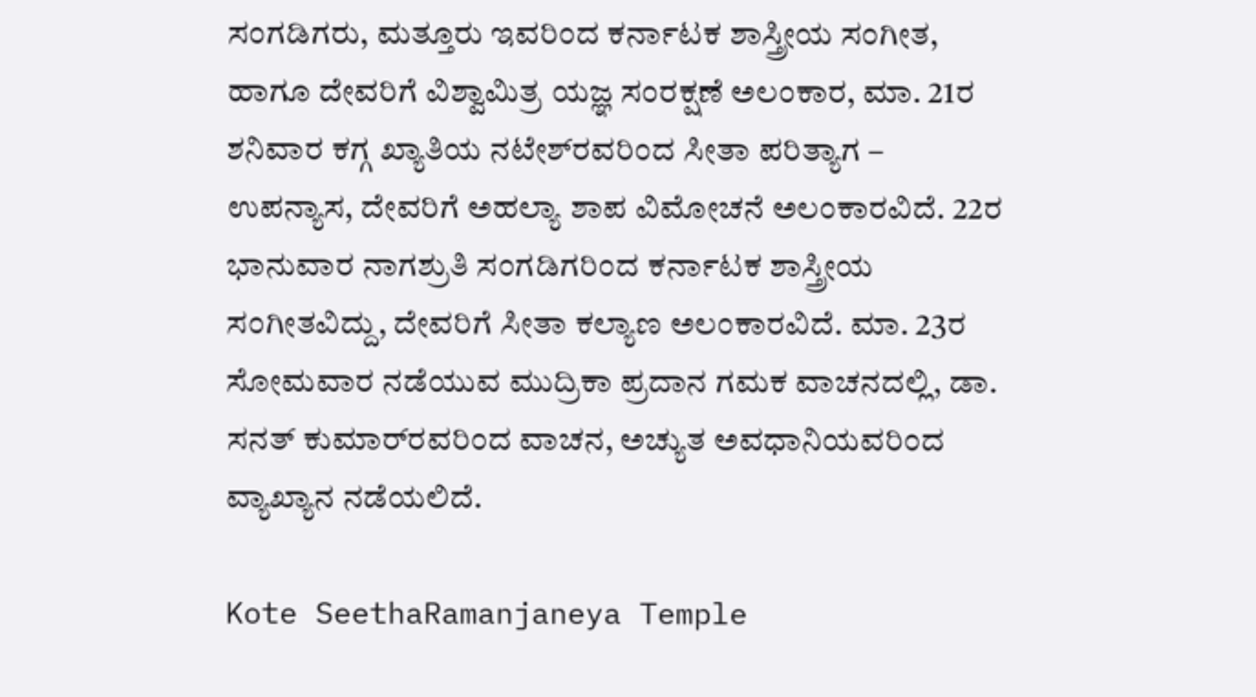ಸಂಗಡಿಗರು, ಮತ್ತೂರು ಇವರಿಂದ ಕರ್ನಾಟಕ ಶಾಸ್ತ್ರೀಯ ಸಂಗೀತ, ಹಾಗೂ ದೇವರಿಗೆ ವಿಶ್ವಾಮಿತ್ರ ಯಜ್ಞ ಸಂರಕ್ಷಣೆ ಅಲಂಕಾರ, ಮಾ. 21ರ ಶನಿವಾರ ಕಗ್ಗ ಖ್ಯಾತಿಯ ನಟೇಶ್‌ರವರಿಂದ ಸೀತಾ ಪರಿತ್ಯಾಗ – ಉಪನ್ಯಾಸ, ದೇವರಿಗೆ ಅಹಲ್ಯಾ ಶಾಪ ವಿಮೋಚನೆ ಅಲಂಕಾರವಿದೆ. 22ರ ಭಾನುವಾರ ನಾಗಶ್ರುತಿ ಸಂಗಡಿಗರಿಂದ ಕರ್ನಾಟಕ ಶಾಸ್ತ್ರೀಯ ಸಂಗೀತವಿದ್ದು, ದೇವರಿಗೆ ಸೀತಾ ಕಲ್ಯಾಣ ಅಲಂಕಾರವಿದೆ. ಮಾ. 23ರ ಸೋಮವಾರ ನಡೆಯುವ ಮುದ್ರಿಕಾ ಪ್ರದಾನ ಗಮಕ ವಾಚನದಲ್ಲಿ, ಡಾ. ಸನತ್ ಕುಮಾರ್‌ರವರಿಂದ ವಾಚನ, ಅಚ್ಯುತ ಅವಧಾನಿಯವರಿಂದ ವ್ಯಾಖ್ಯಾನ ನಡೆಯಲಿದೆ.

Kote SeethaRamanjaneya Temple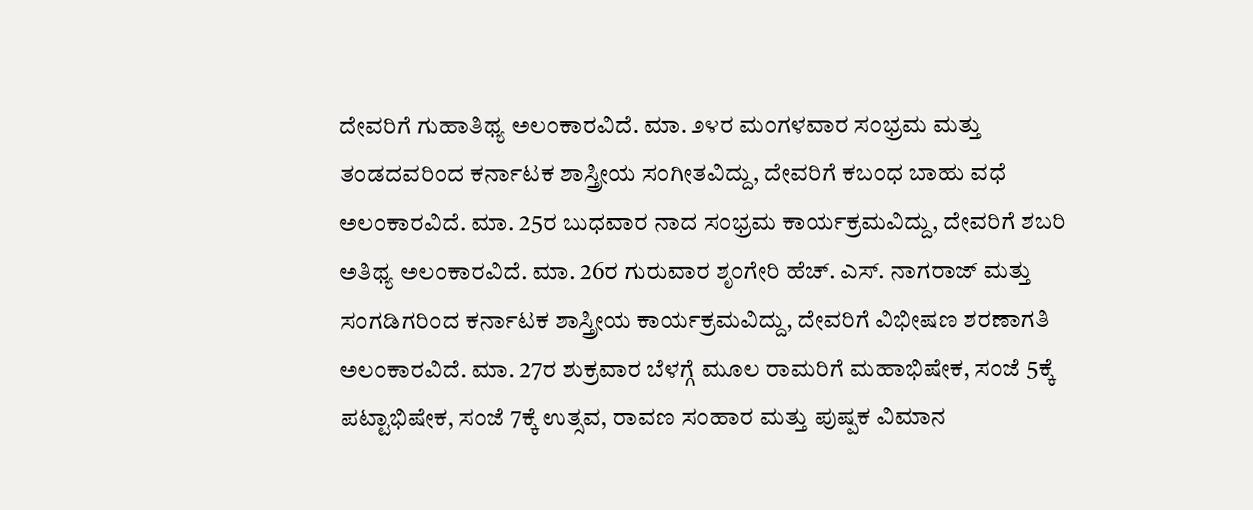ದೇವರಿಗೆ ಗುಹಾತಿಥ್ಯ ಅಲಂಕಾರವಿದೆ. ಮಾ. ೨೪ರ ಮಂಗಳವಾರ ಸಂಭ್ರಮ ಮತ್ತು ತಂಡದವರಿಂದ ಕರ್ನಾಟಕ ಶಾಸ್ತ್ರೀಯ ಸಂಗೀತವಿದ್ದು, ದೇವರಿಗೆ ಕಬಂಧ ಬಾಹು ವಧೆ ಅಲಂಕಾರವಿದೆ. ಮಾ. 25ರ ಬುಧವಾರ ನಾದ ಸಂಭ್ರಮ ಕಾರ್ಯಕ್ರಮವಿದ್ದು, ದೇವರಿಗೆ ಶಬರಿ ಅತಿಥ್ಯ ಅಲಂಕಾರವಿದೆ. ಮಾ. 26ರ ಗುರುವಾರ ಶೃಂಗೇರಿ ಹೆಚ್. ಎಸ್. ನಾಗರಾಜ್ ಮತ್ತು ಸಂಗಡಿಗರಿಂದ ಕರ್ನಾಟಕ ಶಾಸ್ತ್ರೀಯ ಕಾರ್ಯಕ್ರಮವಿದ್ದು, ದೇವರಿಗೆ ವಿಭೀಷಣ ಶರಣಾಗತಿ ಅಲಂಕಾರವಿದೆ. ಮಾ. 27ರ ಶುಕ್ರವಾರ ಬೆಳಗ್ಗೆ ಮೂಲ ರಾಮರಿಗೆ ಮಹಾಭಿಷೇಕ, ಸಂಜೆ 5ಕ್ಕೆ ಪಟ್ಟಾಭಿಷೇಕ, ಸಂಜೆ 7ಕ್ಕೆ ಉತ್ಸವ, ರಾವಣ ಸಂಹಾರ ಮತ್ತು ಪುಷ್ಪಕ ವಿಮಾನ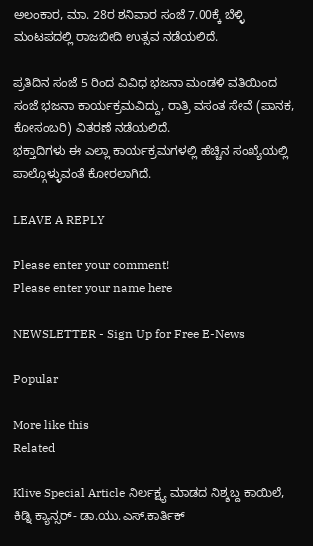ಅಲಂಕಾರ, ಮಾ. 28ರ ಶನಿವಾರ ಸಂಜೆ 7.00ಕ್ಕೆ ಬೆಳ್ಳಿ ಮಂಟಪದಲ್ಲಿ ರಾಜಬೀದಿ ಉತ್ಸವ ನಡೆಯಲಿದೆ.

ಪ್ರತಿದಿನ ಸಂಜೆ 5 ರಿಂದ ವಿವಿಧ ಭಜನಾ ಮಂಡಳಿ ವತಿಯಿಂದ ಸಂಜೆ ಭಜನಾ ಕಾರ್ಯಕ್ರಮವಿದ್ದು, ರಾತ್ರಿ ವಸಂತ ಸೇವೆ (ಪಾನಕ, ಕೋಸಂಬರಿ) ವಿತರಣೆ ನಡೆಯಲಿದೆ.
ಭಕ್ತಾದಿಗಳು ಈ ಎಲ್ಲಾ ಕಾರ್ಯಕ್ರಮಗಳಲ್ಲಿ ಹೆಚ್ಚಿನ ಸಂಖ್ಯೆಯಲ್ಲಿ ಪಾಲ್ಗೊಳ್ಳುವಂತೆ ಕೋರಲಾಗಿದೆ.

LEAVE A REPLY

Please enter your comment!
Please enter your name here

NEWSLETTER - Sign Up for Free E-News

Popular

More like this
Related

Klive Special Article ನಿರ್ಲಕ್ಷ್ಯ ಮಾಡದ ನಿಶ್ಶಬ್ದ ಕಾಯಿಲೆ, ಕಿಡ್ನಿ ಕ್ಯಾನ್ಸರ್- ಡಾ.ಯು‌.ಎಸ್.ಕಾರ್ತಿಕ್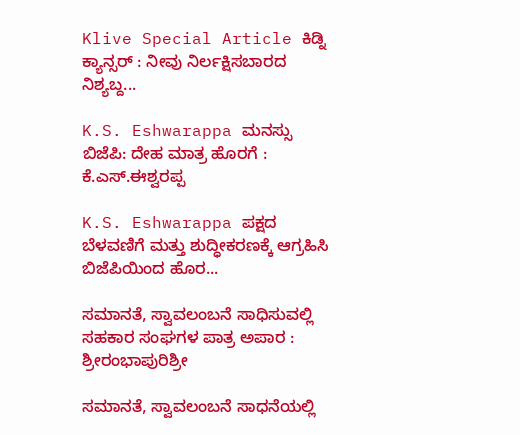Klive Special Article ಕಿಡ್ನಿ ಕ್ಯಾನ್ಸರ್ : ನೀವು ನಿರ್ಲಕ್ಷಿಸಬಾರದ ನಿಶ್ಯಬ್ದ...

K.S. Eshwarappa ಮನಸ್ಸು ಬಿಜೆಪಿ: ದೇಹ ಮಾತ್ರ ಹೊರಗೆ : ಕೆ.ಎಸ್.ಈಶ್ವರಪ್ಪ

K.S. Eshwarappa ಪಕ್ಷದ ಬೆಳವಣಿಗೆ ಮತ್ತು ಶುದ್ಧೀಕರಣಕ್ಕೆ ಆಗ್ರಹಿಸಿ ಬಿಜೆಪಿಯಿಂದ ಹೊರ...

ಸಮಾನತೆ, ಸ್ವಾವಲಂಬನೆ ಸಾಧಿಸುವಲ್ಲಿ ಸಹಕಾರ ಸಂಘಗಳ ಪಾತ್ರ ಅಪಾರ : ಶ್ರೀರಂಭಾಪುರಿಶ್ರೀ

ಸಮಾನತೆ, ಸ್ವಾವಲಂಬನೆ ಸಾಧನೆಯಲ್ಲಿ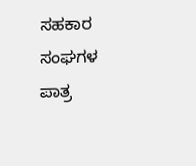ಸಹಕಾರ ಸಂಘಗಳ ಪಾತ್ರ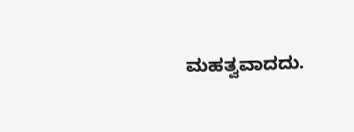ಮಹತ್ವವಾದದು.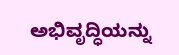ಅಭಿವೃದ್ಧಿಯನ್ನು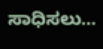ಸಾಧಿಸಲು...